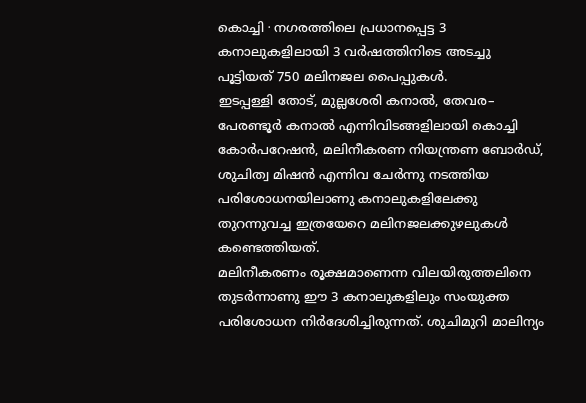കൊച്ചി ∙ നഗരത്തിലെ പ്രധാനപ്പെട്ട 3 കനാലുകളിലായി 3 വർഷത്തിനിടെ അടച്ചു പൂട്ടിയത് 750 മലിനജല പൈപ്പുകൾ.
ഇടപ്പള്ളി തോട്, മുല്ലശേരി കനാൽ, തേവര– പേരണ്ടൂർ കനാൽ എന്നിവിടങ്ങളിലായി കൊച്ചി കോർപറേഷൻ, മലിനീകരണ നിയന്ത്രണ ബോർഡ്, ശുചിത്വ മിഷൻ എന്നിവ ചേർന്നു നടത്തിയ പരിശോധനയിലാണു കനാലുകളിലേക്കു തുറന്നുവച്ച ഇത്രയേറെ മലിനജലക്കുഴലുകൾ കണ്ടെത്തിയത്.
മലിനീകരണം രൂക്ഷമാണെന്ന വിലയിരുത്തലിനെ തുടർന്നാണു ഈ 3 കനാലുകളിലും സംയുക്ത പരിശോധന നിർദേശിച്ചിരുന്നത്. ശുചിമുറി മാലിന്യം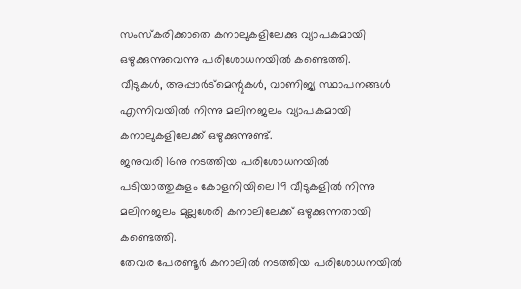സംസ്കരിക്കാതെ കനാലുകളിലേക്കു വ്യാപകമായി ഒഴുക്കുന്നുവെന്നു പരിശോധനയിൽ കണ്ടെത്തി.
വീടുകൾ, അപ്പാർട്മെന്റുകൾ, വാണിജ്യ സ്ഥാപനങ്ങൾ എന്നിവയിൽ നിന്നു മലിനജലം വ്യാപകമായി കനാലുകളിലേക്ക് ഒഴുക്കുന്നുണ്ട്.
ജനുവരി 16നു നടത്തിയ പരിശോധനയിൽ പടിയാത്തുകുളം കോളനിയിലെ 19 വീടുകളിൽ നിന്നു മലിനജലം മുല്ലശേരി കനാലിലേക്ക് ഒഴുക്കുന്നതായി കണ്ടെത്തി.
തേവര പേരണ്ടൂർ കനാലിൽ നടത്തിയ പരിശോധനയിൽ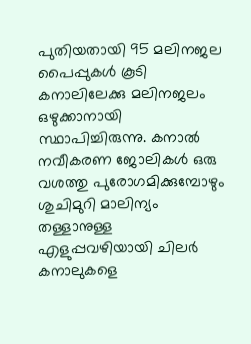പുതിയതായി 95 മലിനജല പൈപ്പുകൾ കൂടി കനാലിലേക്കു മലിനജലം ഒഴുക്കാനായി സ്ഥാപിച്ചിരുന്നു. കനാൽ നവീകരണ ജോലികൾ ഒരു വശത്തു പുരോഗമിക്കുമ്പോഴും ശുചിമുറി മാലിന്യം തള്ളാനുള്ള എളുപ്പവഴിയായി ചിലർ കനാലുകളെ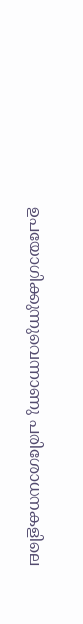ഉപയോഗിക്കുന്നുവെന്നാണു പരിശോധനകളിലെ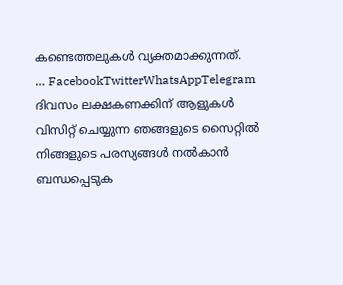കണ്ടെത്തലുകൾ വ്യക്തമാക്കുന്നത്.
… FacebookTwitterWhatsAppTelegram
ദിവസം ലക്ഷകണക്കിന് ആളുകൾ വിസിറ്റ് ചെയ്യുന്ന ഞങ്ങളുടെ സൈറ്റിൽ നിങ്ങളുടെ പരസ്യങ്ങൾ നൽകാൻ ബന്ധപ്പെടുക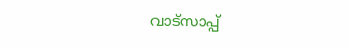വാട്സാപ്പ്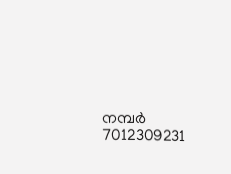നമ്പർ 7012309231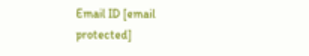Email ID [email protected]